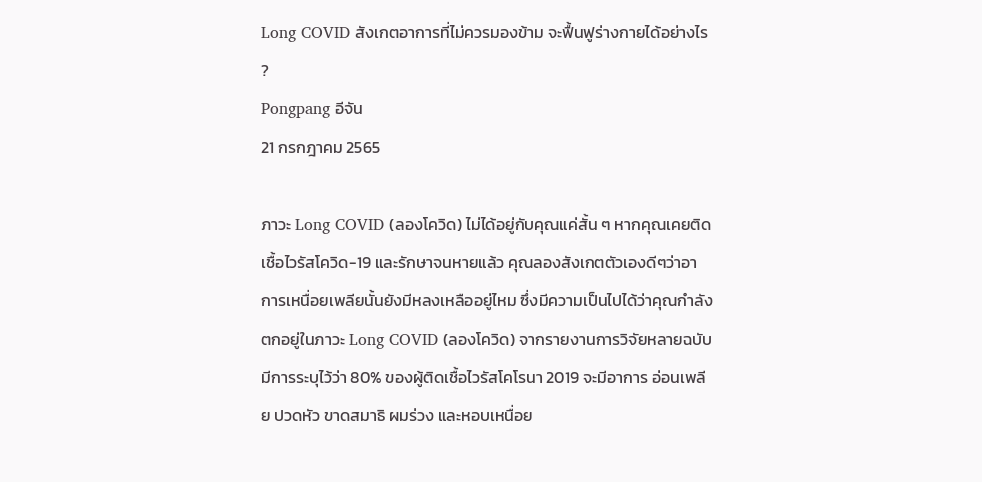Long COVID สังเกตอาการที่ไม่ควรมองข้าม จะฟื้นฟูร่างกายได้อย่างไร ?
Pongpang อีจัน
21 กรกฎาคม 2565

ภาวะ Long COVID (ลองโควิด) ไม่ได้อยู่กับคุณแค่สั้น ๆ หากคุณเคยติดเชื้อไวรัสโควิด-19 และรักษาจนหายแล้ว คุณลองสังเกตตัวเองดีๆว่าอาการเหนื่อยเพลียนั้นยังมีหลงเหลืออยู่ไหม ซึ่งมีความเป็นไปได้ว่าคุณกำลังตกอยู่ในภาวะ Long COVID (ลองโควิด) จากรายงานการวิจัยหลายฉบับมีการระบุไว้ว่า 80% ของผู้ติดเชื้อไวรัสโคโรนา 2019 จะมีอาการ อ่อนเพลีย ปวดหัว ขาดสมาธิ ผมร่วง และหอบเหนื่อย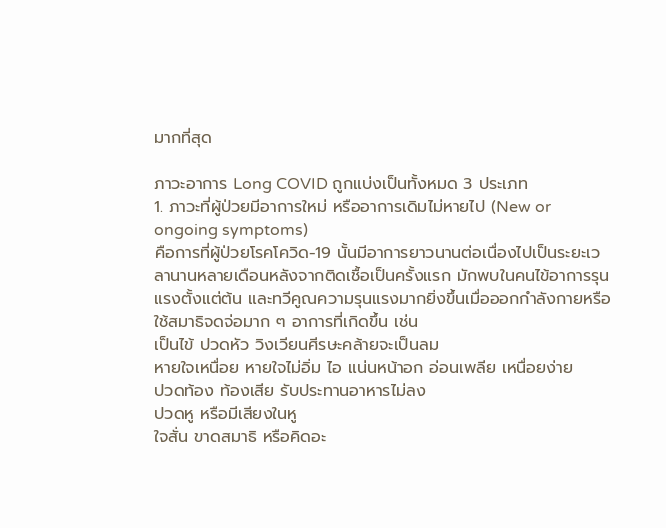มากที่สุด

ภาวะอาการ Long COVID ถูกแบ่งเป็นทั้งหมด 3 ประเภท
1. ภาวะที่ผู้ป่วยมีอาการใหม่ หรืออาการเดิมไม่หายไป (New or ongoing symptoms)
คือการที่ผู้ป่วยโรคโควิด-19 นั้นมีอาการยาวนานต่อเนื่องไปเป็นระยะเวลานานหลายเดือนหลังจากติดเชื้อเป็นครั้งแรก มักพบในคนไข้อาการรุนแรงตั้งแต่ต้น และทวีคูณความรุนแรงมากยิ่งขึ้นเมื่อออกกำลังกายหรือใช้สมาธิจดจ่อมาก ๆ อาการที่เกิดขึ้น เช่น
เป็นไข้ ปวดหัว วิงเวียนศีรษะคล้ายจะเป็นลม
หายใจเหนื่อย หายใจไม่อิ่ม ไอ แน่นหน้าอก อ่อนเพลีย เหนื่อยง่าย
ปวดท้อง ท้องเสีย รับประทานอาหารไม่ลง
ปวดหู หรือมีเสียงในหู
ใจสั่น ขาดสมาธิ หรือคิดอะ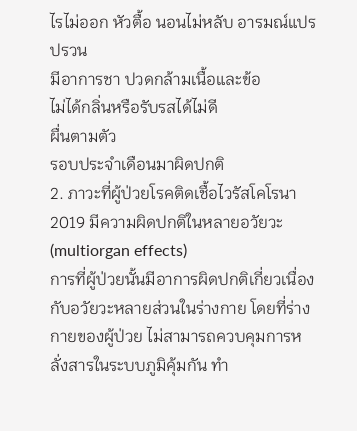ไรไม่ออก หัวตื้อ นอนไม่หลับ อารมณ์แปรปรวน
มีอาการชา ปวดกล้ามเนื้อและข้อ
ไม่ได้กลิ่นหรือรับรสได้ไม่ดี
ผื่นตามตัว
รอบประจำเดือนมาผิดปกติ
2. ภาวะที่ผู้ป่วยโรคติดเชื้อไวรัสโคโรนา 2019 มีความผิดปกติในหลายอวัยวะ (multiorgan effects)
การที่ผู้ป่วยนั้นมีอาการผิดปกติเกี่ยวเนื่องกับอวัยวะหลายส่วนในร่างกาย โดยที่ร่างกายของผู้ป่วย ไม่สามารถควบคุมการหลั่งสารในระบบภูมิคุ้มกัน ทำ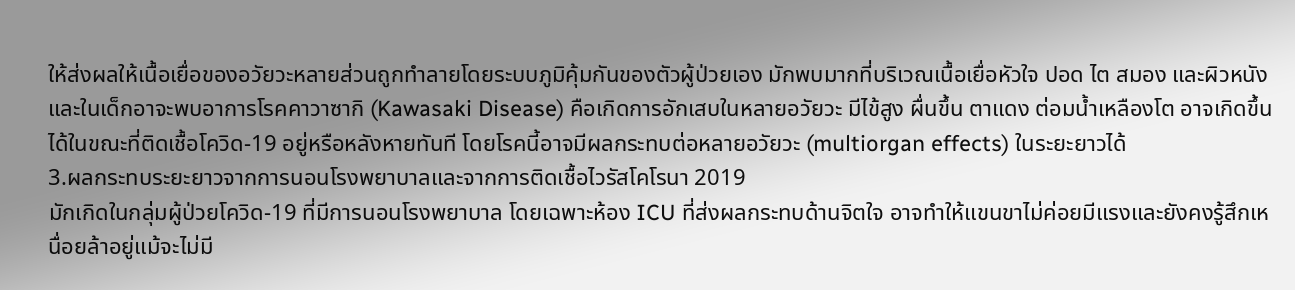ให้ส่งผลให้เนื้อเยื่อของอวัยวะหลายส่วนถูกทำลายโดยระบบภูมิคุ้มกันของตัวผู้ป่วยเอง มักพบมากที่บริเวณเนื้อเยื่อหัวใจ ปอด ไต สมอง และผิวหนัง และในเด็กอาจะพบอาการโรคคาวาซากิ (Kawasaki Disease) คือเกิดการอักเสบในหลายอวัยวะ มีไข้สูง ผื่นขึ้น ตาแดง ต่อมน้ำเหลืองโต อาจเกิดขึ้นได้ในขณะที่ติดเชื้อโควิด-19 อยู่หรือหลังหายทันที โดยโรคนี้อาจมีผลกระทบต่อหลายอวัยวะ (multiorgan effects) ในระยะยาวได้
3.ผลกระทบระยะยาวจากการนอนโรงพยาบาลและจากการติดเชื้อไวรัสโคโรนา 2019
มักเกิดในกลุ่มผู้ป่วยโควิด-19 ที่มีการนอนโรงพยาบาล โดยเฉพาะห้อง ICU ที่ส่งผลกระทบด้านจิตใจ อาจทำให้แขนขาไม่ค่อยมีแรงและยังคงรู้สึกเหนื่อยล้าอยู่แม้จะไม่มี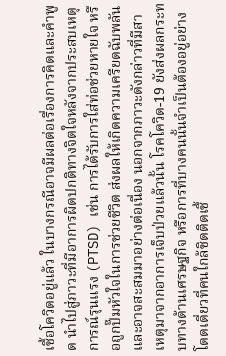เชื้อโควิดอยู่แล้ว ในบางกรณีอาจมีผลต่อเรื่องการคิดและคำพูด นำไปสู่ภาวะที่มีอาการผิดปกติทางจิตใจหลังจากประสบเหตุการณ์รุนแรง (PTSD) เช่น การได้รับการใส่ท่อช่วยหายใจ หรือถูกปั๊มหัวใจในการช่วยชีวิต ส่งผลให้เกิดความเครียดฉับพลันและอาจสะสมมาอย่างต่อเนื่อง นอกจากภาวะดังกล่าวที่มีสาเหตุมาจากอาการเจ็บป่วยแล้วนั้น โรคโควิด-19 ยังส่งผลกระทบทางด้านเศรษฐกิจ หรือการที่บางคนนั้นจำเป็นต้องอยู่อย่างโดดเดี่ยวที่คนใกล้ชิดติดเชื้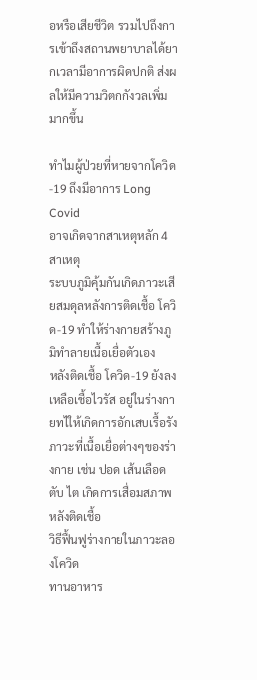อหรือเสียชีวิต รวมไปถึงการเข้าถึงสถานพยาบาลได้ยากเวลามีอาการผิดปกติ ส่งผลให้มีความวิตกกังวลเพิ่มมากขึ้น

ทำไมผู้ป่วยที่หายจากโควิด-19 ถึงมีอาการ Long Covid
อาจเกิดจากสาเหตุหลัก 4 สาเหตุ
ระบบภูมิคุ้มกันเกิดภาวะเสียสมดุลหลังการติดเชื้อ โควิด-19 ทำให้ร่างกายสร้างภูมิทำลายเนื้อเยื่อตัวเอง
หลังติดเชื้อ โควิด-19 ยังลงเหลือเชื้อไวรัส อยู่ในร่างกายทไให้เกิดการอักเสบเรื้อรัง
ภาวะที่เนื้อเยื่อต่างๆของร่างกาย เช่น ปอด เส้นเลือด ตับ ไต เกิดการเสื่อมสภาพหลังติดเชื้อ
วิธีฟื้นฟูร่างกายในภาวะลองโควิด
ทานอาหาร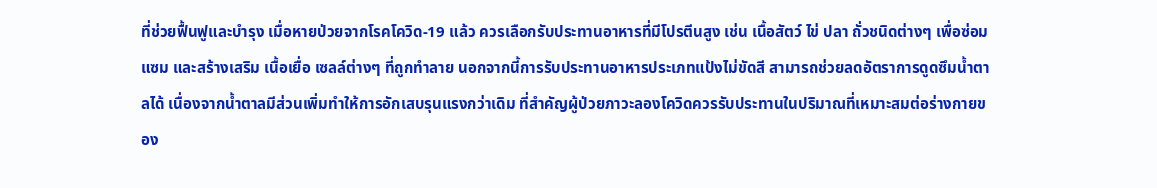ที่ช่วยฟื้นฟูและบำรุง เมื่อหายป่วยจากโรคโควิด-19 แล้ว ควรเลือกรับประทานอาหารที่มีโปรตีนสูง เช่น เนื้อสัตว์ ไข่ ปลา ถั่วชนิดต่างๆ เพื่อซ่อมแซม และสร้างเสริม เนื้อเยื่อ เซลล์ต่างๆ ที่ถูกทำลาย นอกจากนี้การรับประทานอาหารประเภทแป้งไม่ขัดสี สามารถช่วยลดอัตราการดูดซึมน้ำตาลได้ เนื่องจากน้ำตาลมีส่วนเพิ่มทำให้การอักเสบรุนแรงกว่าเดิม ที่สำคัญผู้ป่วยภาวะลองโควิดควรรับประทานในปริมาณที่เหมาะสมต่อร่างกายของ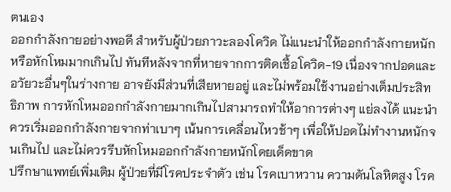ตนเอง
ออกกำลังกายอย่างพอดี สำหรับผู้ป่วยภาวะลองโควิด ไม่แนะนำให้ออกกำลังกายหนักหรือหักโหมมากเกินไป ทันทีหลังจากที่หายจากการติดเชื้อโควิด-19 เนื่องจากปอดและอวัยวะอื่นๆในร่างกาย อาจยังมีส่วนที่เสียหายอยู่ และไม่พร้อมใช้งานอย่างเต็มประสิทธิภาพ การหักโหมออกกำลังกายมากเกินไปสามารถทำให้อาการต่างๆ แย่ลงได้ แนะนำควรเริ่มออกกำลังกายจากท่าเบาๆ เน้นการเคลื่อนไหวช้าๆ เพื่อให้ปอดไม่ทำงานหนักจนเกินไป และไม่ควรรีบหักโหมออกกำลังกายหนักโดยเด็ดขาด
ปรึกษาแพทย์เพิ่มเติม ผู้ป่วยที่มีโรคประจำตัว เช่น โรคเบาหวาน ความดันโลหิตสูง โรค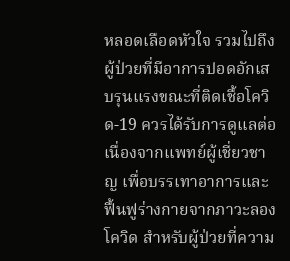หลอดเลือดหัวใจ รวมไปถึงผู้ป่วยที่มีอาการปอดอักเสบรุนแรงขณะที่ติดเชื้อโควิด-19 ควรได้รับการดูแลต่อเนื่องจากแพทย์ผู้เชี่ยวชาญ เพื่อบรรเทาอาการและฟื้นฟูร่างกายจากภาวะลองโควิด สำหรับผู้ป่วยที่ความ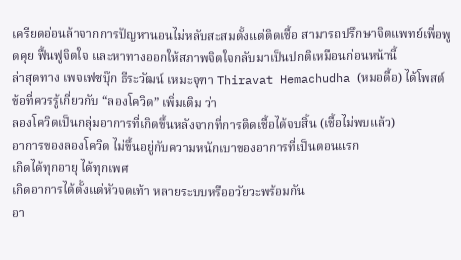เครียดอ่อนล้าจากการปัญหานอนไม่หลับสะสมตั้งแต่ติดเชื้อ สามารถปรึกษาจิตแพทย์เพื่อพูดคุย ฟื้นฟูจิตใจ และหาทางออกให้สภาพจิตใจกลับมาเป็นปกติเหมือนก่อนหน้านี้
ล่าสุดทาง เพจเฟซบุ๊ก ธีระวัฒน์ เหมะจุฑา Thiravat Hemachudha (หมอดื้อ) ได้โพสต์ ข้อที่ควรรู้เกี่ยวกับ “ลองโควิด” เพิ่มเติม ว่า
ลองโควิดเป็นกลุ่มอาการที่เกิดขึ้นหลังจากที่การติดเชื้อได้จบสิ้น (เชื้อไม่พบแล้ว)
อาการของลองโควิด ไม่ขึ้นอยู่กับความหนักเบาของอาการที่เป็นตอนแรก
เกิดได้ทุกอายุ ได้ทุกเพศ
เกิดอาการได้ตั้งแต่หัวจดเท้า หลายระบบหรืออวัยวะพร้อมกัน
อา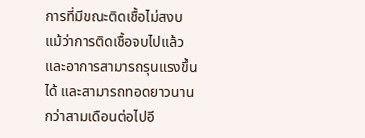การที่มีขณะติดเชื้อไม่สงบ แม้ว่าการติดเชื้อจบไปแล้ว และอาการสามารถรุนแรงขึ้นได้ และสามารถทอดยาวนานกว่าสามเดือนต่อไปอี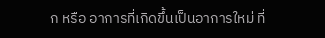ก หรือ อาการที่เกิดขึ้นเป็นอาการใหม่ ที่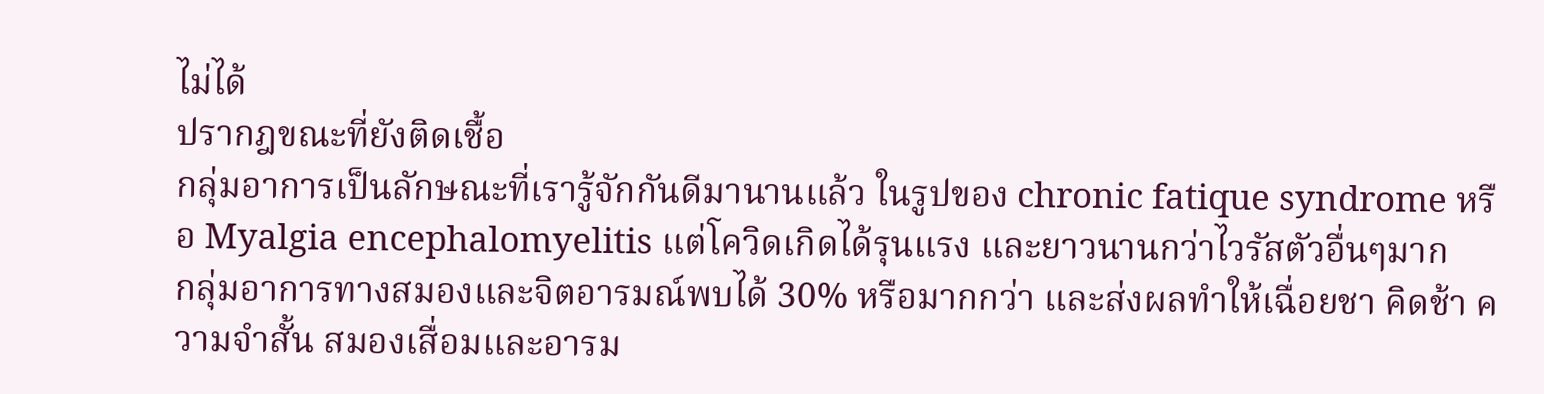ไม่ได้
ปรากฎขณะที่ยังติดเชื้อ
กลุ่มอาการเป็นลักษณะที่เรารู้จักกันดีมานานแล้ว ในรูปของ chronic fatique syndrome หรือ Myalgia encephalomyelitis แต่โควิดเกิดได้รุนแรง และยาวนานกว่าไวรัสตัวอื่นๆมาก
กลุ่มอาการทางสมองและจิตอารมณ์พบได้ 30% หรือมากกว่า และส่งผลทำให้เฉื่อยชา คิดช้า ความจำสั้น สมองเสื่อมและอารม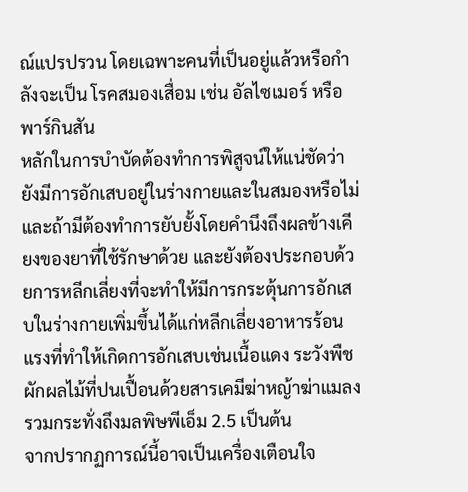ณ์แปรปรวน โดยเฉพาะคนที่เป็นอยู่แล้วหรือกำลังจะเป็น โรคสมองเสื่อม เช่น อัลไซเมอร์ หรือพาร์กินสัน
หลักในการบำบัดต้องทำการพิสูจน์ให้แน่ชัดว่ายังมีการอักเสบอยู่ในร่างกายและในสมองหรือไม่ และถ้ามีต้องทำการยับยั้งโดยคำนึงถึงผลข้างเคียงของยาที่ใช้รักษาด้วย และยังต้องประกอบด้วยการหลีกเลี่ยงที่จะทำให้มีการกระตุ้นการอักเสบในร่างกายเพิ่มขึ้นได้แก่หลีกเลี่ยงอาหารร้อนแรงที่ทำให้เกิดการอักเสบเช่นเนื้อแดง ระวังพืชผักผลไม้ที่ปนเปื้อนด้วยสารเคมีฆ่าหญ้าฆ่าแมลงรวมกระทั่งถึงมลพิษพีเอ็ม 2.5 เป็นต้น
จากปรากฏการณ์นี้อาจเป็นเครื่องเตือนใจ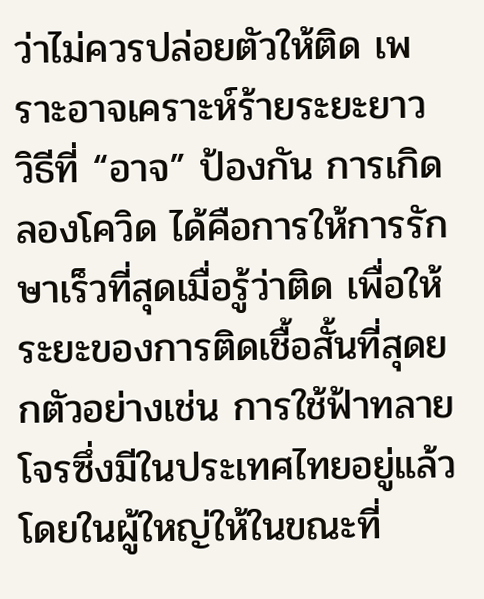ว่าไม่ควรปล่อยตัวให้ติด เพราะอาจเคราะห์ร้ายระยะยาว
วิธีที่ “อาจ” ป้องกัน การเกิดลองโควิด ได้คือการให้การรักษาเร็วที่สุดเมื่อรู้ว่าติด เพื่อให้ระยะของการติดเชื้อสั้นที่สุดยกตัวอย่างเช่น การใช้ฟ้าทลายโจรซึ่งมีในประเทศไทยอยู่แล้วโดยในผู้ใหญ่ให้ในขณะที่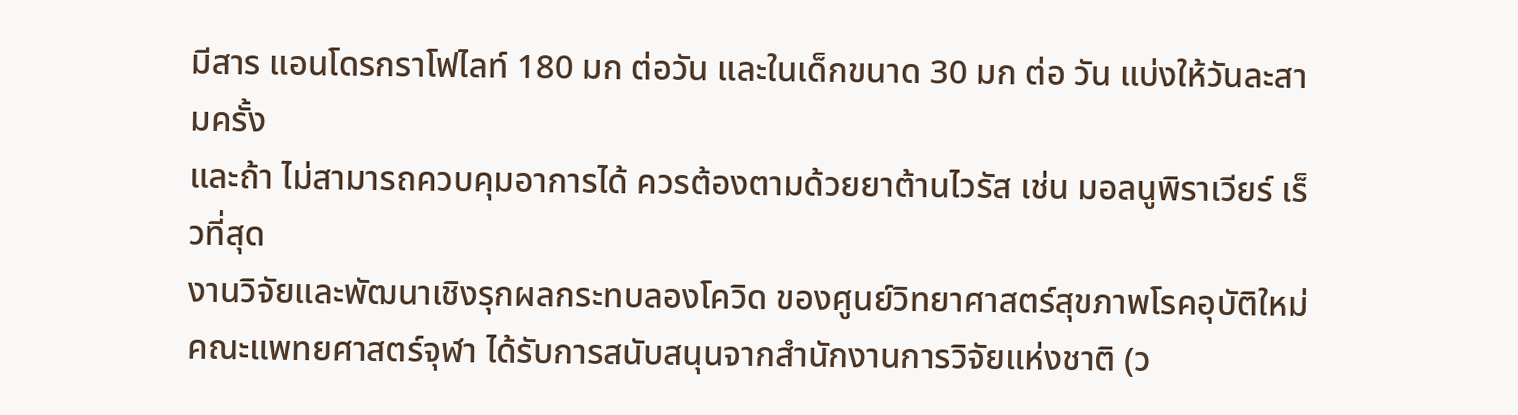มีสาร แอนโดรกราโฟไลท์ 180 มก ต่อวัน และในเด็กขนาด 30 มก ต่อ วัน แบ่งให้วันละสามครั้ง
และถ้า ไม่สามารถควบคุมอาการได้ ควรต้องตามด้วยยาต้านไวรัส เช่น มอลนูพิราเวียร์ เร็วที่สุด
งานวิจัยและพัฒนาเชิงรุกผลกระทบลองโควิด ของศูนย์วิทยาศาสตร์สุขภาพโรคอุบัติใหม่คณะแพทยศาสตร์จุฬา ได้รับการสนับสนุนจากสำนักงานการวิจัยแห่งชาติ (ว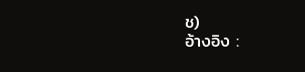ช)
อ้างอิง :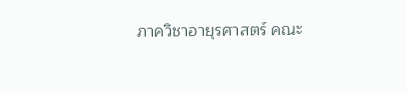ภาควิชาอายุรศาสตร์ คณะ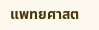แพทยศาสต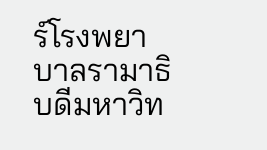ร์โรงพยาบาลรามาธิบดีมหาวิท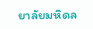ยาลัยมหิดล